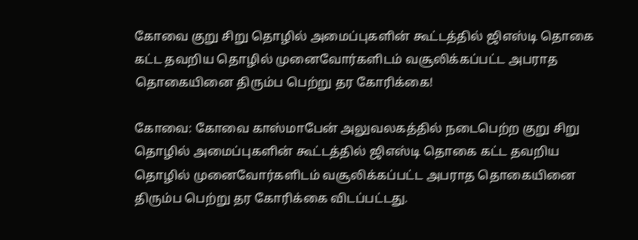கோவை குறு சிறு தொழில் அமைப்புகளின் கூட்டத்தில் ஜிஎஸ்டி தொகை கட்ட தவறிய தொழில் முனைவோர்களிடம் வசூலிக்கப்பட்ட அபராத தொகையினை திரும்ப பெற்று தர கோரிக்கை!

கோவை: கோவை காஸ்மாபேன் அலுவலகத்தில் நடைபெற்ற குறு சிறு தொழில் அமைப்புகளின் கூட்டத்தில் ஜிஎஸ்டி தொகை கட்ட தவறிய தொழில் முனைவோர்களிடம் வசூலிக்கப்பட்ட அபராத தொகையினை திரும்ப பெற்று தர கோரிக்கை விடப்பட்டது.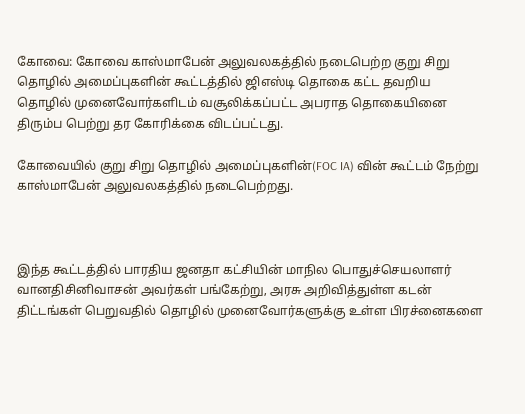கோவை: கோவை காஸ்மாபேன் அலுவலகத்தில் நடைபெற்ற குறு சிறு தொழில் அமைப்புகளின் கூட்டத்தில் ஜிஎஸ்டி தொகை கட்ட தவறிய தொழில் முனைவோர்களிடம் வசூலிக்கப்பட்ட அபராத தொகையினை திரும்ப பெற்று தர கோரிக்கை விடப்பட்டது.

கோவையில் குறு சிறு தொழில் அமைப்புகளின்(FOC IA) வின் கூட்டம் நேற்று காஸ்மாபேன் அலுவலகத்தில் நடைபெற்றது.



இந்த கூட்டத்தில் பாரதிய ஜனதா கட்சியின் மாநில பொதுச்செயலாளர் வானதிசினிவாசன் அவர்கள் பங்கேற்று, அரசு அறிவித்துள்ள கடன் திட்டங்கள் பெறுவதில் தொழில் முனைவோர்களுக்கு உள்ள பிரச்னைகளை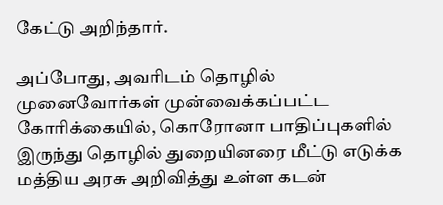கேட்டு அறிந்தார்.

அப்போது, அவரிடம் தொழில் முனைவோர்கள் முன்வைக்கப்பட்ட கோரிக்கையில், கொரோனா பாதிப்புகளில் இருந்து தொழில் துறையினரை மீட்டு எடுக்க மத்திய அரசு அறிவித்து உள்ள கடன்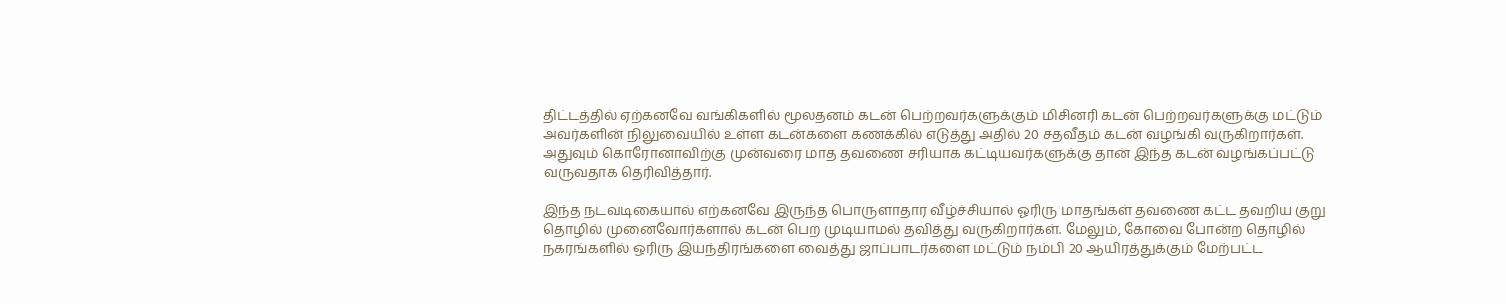திட்டத்தில் ஏற்கனவே வங்கிகளில் மூலதனம் கடன் பெற்றவர்களுக்கும் மிசினரி கடன் பெற்றவர்களுக்கு மட்டும் அவர்களின் நிலுவையில் உள்ள கடன்களை கணக்கில் எடுத்து அதில் 20 சதவீதம் கடன் வழங்கி வருகிறார்கள். அதுவும் கொரோனாவிற்கு முன்வரை மாத தவணை சரியாக கட்டியவர்களுக்கு தான் இந்த கடன் வழங்கப்பட்டு வருவதாக தெரிவித்தார்.

இந்த நடவடிகையால் எற்கனவே இருந்த பொருளாதார வீழ்ச்சியால் ஓரிரு மாதங்கள் தவணை கட்ட தவறிய குறு தொழில் முனைவோர்களால் கடன் பெற முடியாமல் தவித்து வருகிறார்கள். மேலும், கோவை போன்ற தொழில் நகரங்களில் ஒரிரு இயந்திரங்களை வைத்து ஜாப்பாடர்களை மட்டும் நம்பி 20 ஆயிரத்துக்கும் மேற்பட்ட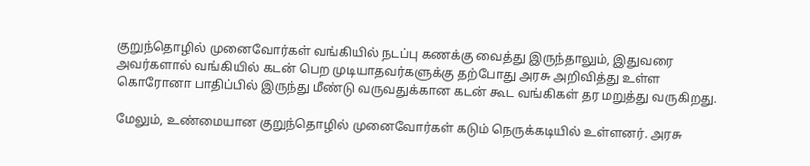குறுந்தொழில் முனைவோர்கள் வங்கியில் நடப்பு கணக்கு வைத்து இருந்தாலும், இதுவரை அவர்களால் வங்கியில் கடன் பெற முடியாதவர்களுக்கு தற்போது அரசு அறிவித்து உள்ள கொரோனா பாதிப்பில் இருந்து மீண்டு வருவதுக்கான கடன் கூட வங்கிகள் தர மறுத்து வருகிறது.

மேலும், உண்மையான குறுந்தொழில் முனைவோர்கள் கடும் நெருக்கடியில் உள்ளனர். அரசு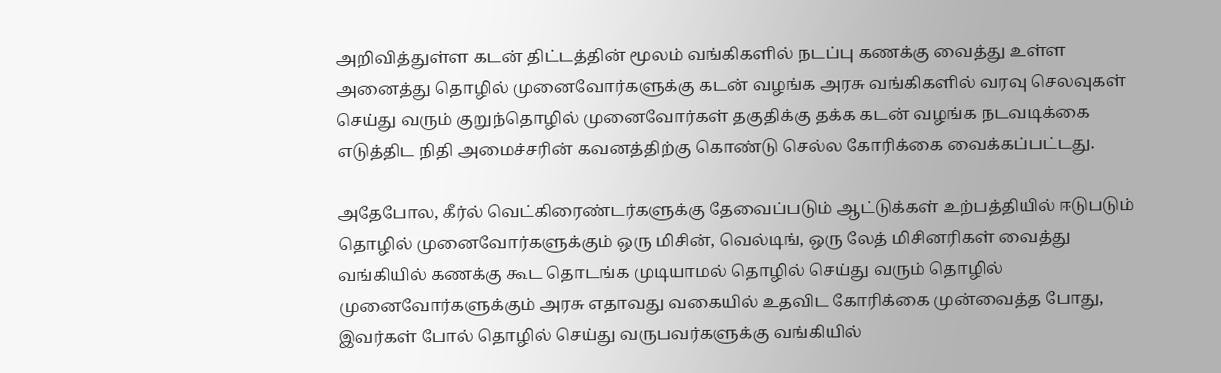அறிவித்துள்ள கடன் திட்டத்தின் மூலம் வங்கிகளில் நடப்பு கணக்கு வைத்து உள்ள அனைத்து தொழில் முனைவோர்களுக்கு கடன் வழங்க அரசு வங்கிகளில் வரவு செலவுகள் செய்து வரும் குறுந்தொழில் முனைவோர்கள் தகுதிக்கு தக்க கடன் வழங்க நடவடிக்கை எடுத்திட நிதி அமைச்சரின் கவனத்திற்கு கொண்டு செல்ல கோரிக்கை வைக்கப்பட்டது.

அதேபோல, கீர்ல் வெட்கிரைண்டர்களுக்கு தேவைப்படும் ஆட்டுக்கள் உற்பத்தியில் ஈடுபடும் தொழில் முனைவோர்களுக்கும் ஒரு மிசின், வெல்டிங், ஒரு லேத் மிசினரிகள் வைத்து வங்கியில் கணக்கு கூட தொடங்க முடியாமல் தொழில் செய்து வரும் தொழில் முனைவோர்களுக்கும் அரசு எதாவது வகையில் உதவிட கோரிக்கை முன்வைத்த போது, இவர்கள் போல் தொழில் செய்து வருபவர்களுக்கு வங்கியில்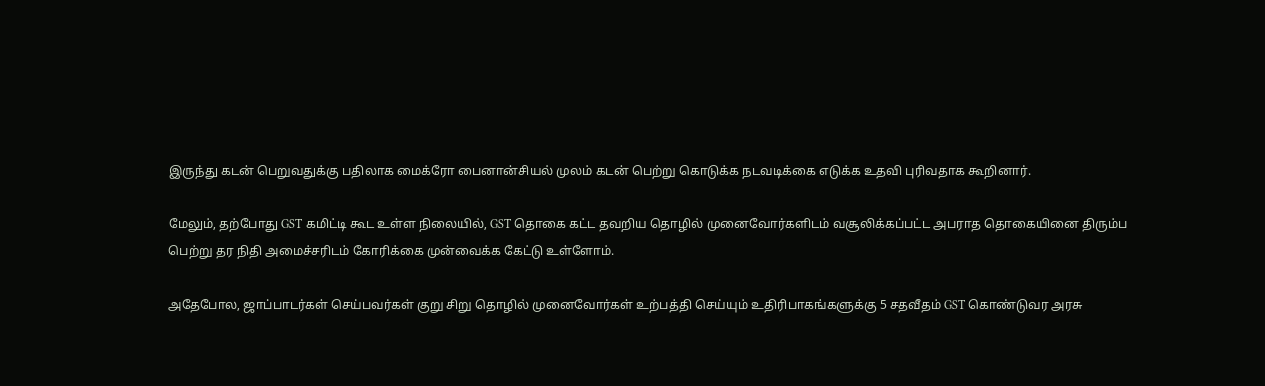இருந்து கடன் பெறுவதுக்கு பதிலாக மைக்ரோ பைனான்சியல் முலம் கடன் பெற்று கொடுக்க நடவடிக்கை எடுக்க உதவி புரிவதாக கூறினார்.

மேலும், தற்போது GST கமிட்டி கூட உள்ள நிலையில், GST தொகை கட்ட தவறிய தொழில் முனைவோர்களிடம் வசூலிக்கப்பட்ட அபராத தொகையினை திரும்ப பெற்று தர நிதி அமைச்சரிடம் கோரிக்கை முன்வைக்க கேட்டு உள்ளோம்.

அதேபோல, ஜாப்பாடர்கள் செய்பவர்கள் குறு சிறு தொழில் முனைவோர்கள் உற்பத்தி செய்யும் உதிரிபாகங்களுக்கு 5 சதவீதம் GST கொண்டுவர அரசு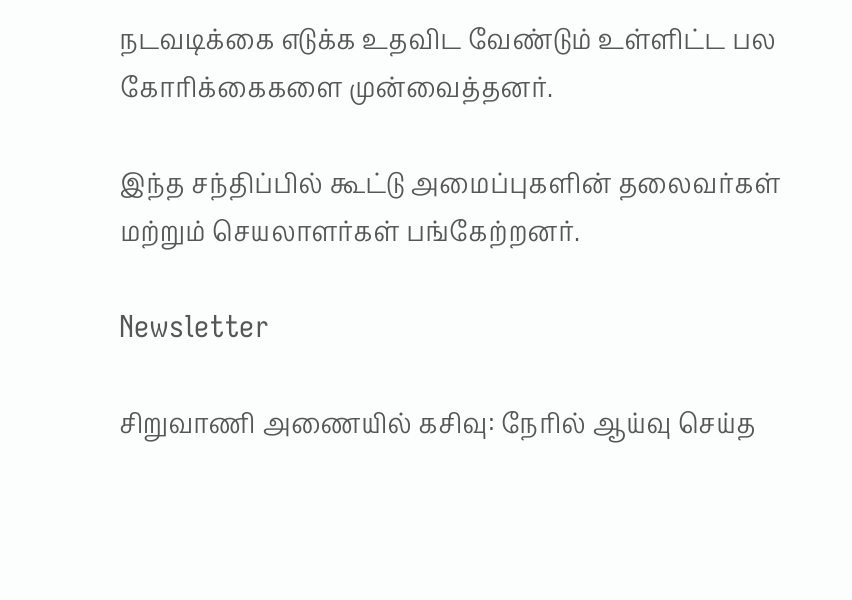நடவடிக்கை எடுக்க உதவிட வேண்டும் உள்ளிட்ட பல கோரிக்கைகளை முன்வைத்தனர்.

இந்த சந்திப்பில் கூட்டு அமைப்புகளின் தலைவர்கள் மற்றும் செயலாளர்கள் பங்கேற்றனர்.

Newsletter

சிறுவாணி அணையில் கசிவு: நேரில் ஆய்வு செய்த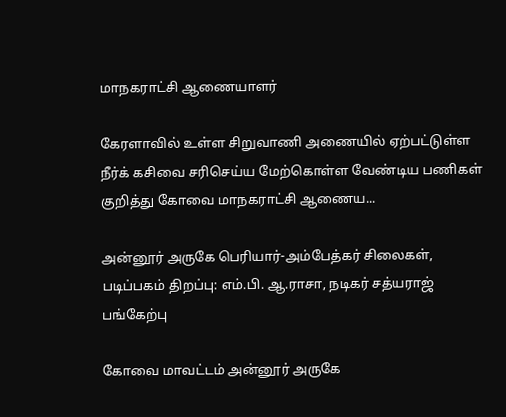மாநகராட்சி ஆணையாளர்

கேரளாவில் உள்ள சிறுவாணி அணையில் ஏற்பட்டுள்ள நீர்க் கசிவை சரிசெய்ய மேற்கொள்ள வேண்டிய பணிகள் குறித்து கோவை மாநகராட்சி ஆணைய...

அன்னூர் அருகே பெரியார்-அம்பேத்கர் சிலைகள், படிப்பகம் திறப்பு: எம்.பி. ஆ.ராசா, நடிகர் சத்யராஜ் பங்கேற்பு

கோவை மாவட்டம் அன்னூர் அருகே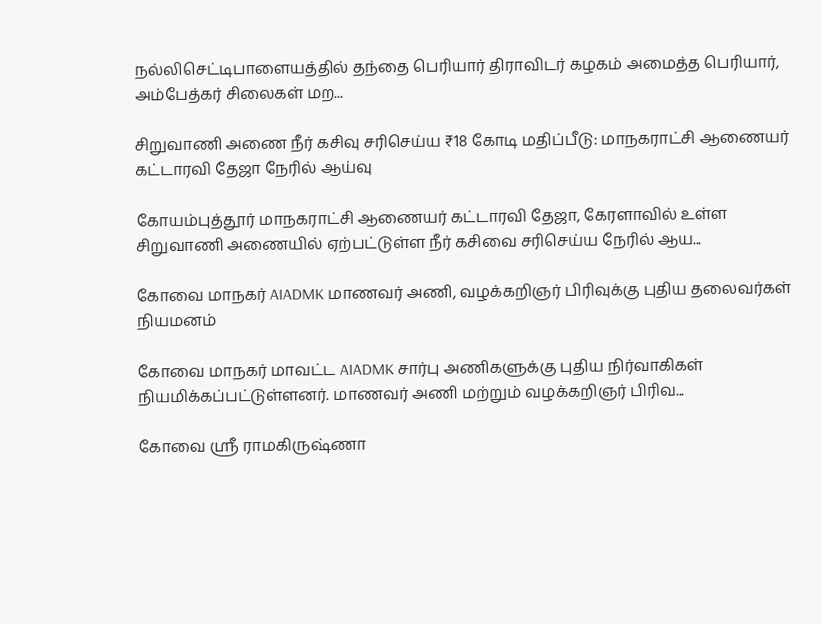நல்லிசெட்டிபாளையத்தில் தந்தை பெரியார் திராவிடர் கழகம் அமைத்த பெரியார், அம்பேத்கர் சிலைகள் மற...

சிறுவாணி அணை நீர் கசிவு சரிசெய்ய ₹18 கோடி மதிப்பீடு: மாநகராட்சி ஆணையர் கட்டாரவி தேஜா நேரில் ஆய்வு

கோயம்புத்தூர் மாநகராட்சி ஆணையர் கட்டாரவி தேஜா, கேரளாவில் உள்ள சிறுவாணி அணையில் ஏற்பட்டுள்ள நீர் கசிவை சரிசெய்ய நேரில் ஆய...

கோவை மாநகர் AIADMK மாணவர் அணி, வழக்கறிஞர் பிரிவுக்கு புதிய தலைவர்கள் நியமனம்

கோவை மாநகர் மாவட்ட AIADMK சார்பு அணிகளுக்கு புதிய நிர்வாகிகள் நியமிக்கப்பட்டுள்ளனர். மாணவர் அணி மற்றும் வழக்கறிஞர் பிரிவ...

கோவை ஸ்ரீ ராமகிருஷ்ணா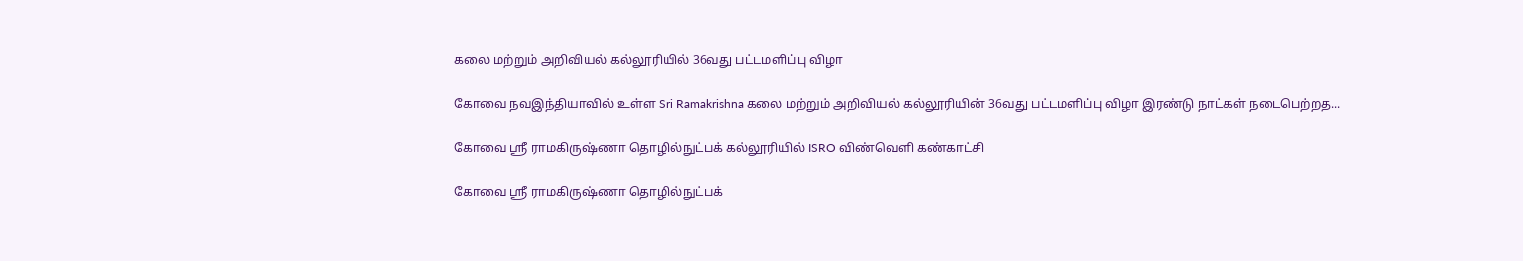கலை மற்றும் அறிவியல் கல்லூரியில் 36வது பட்டமளிப்பு விழா

கோவை நவஇந்தியாவில் உள்ள Sri Ramakrishna கலை மற்றும் அறிவியல் கல்லூரியின் 36வது பட்டமளிப்பு விழா இரண்டு நாட்கள் நடைபெற்றத...

கோவை ஸ்ரீ ராமகிருஷ்ணா தொழில்நுட்பக் கல்லூரியில் ISRO விண்வெளி கண்காட்சி

கோவை ஸ்ரீ ராமகிருஷ்ணா தொழில்நுட்பக்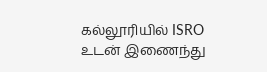கல்லூரியில் ISRO உடன் இணைந்து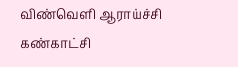விண்வெளி ஆராய்ச்சி கண்காட்சி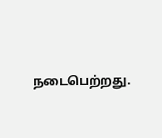நடைபெற்றது.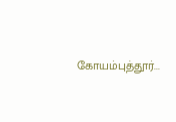கோயம்புத்தூர்...